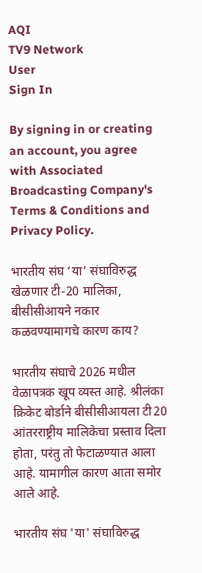AQI
TV9 Network
User
Sign In

By signing in or creating an account, you agree with Associated Broadcasting Company's Terms & Conditions and Privacy Policy.

भारतीय संघ ‘या’ संघाविरुद्ध खेळणार टी-20 मालिका, बीसीसीआयने नकार कळवण्यामागचे कारण काय?

भारतीय संघाचे 2026 मधील वेळापत्रक खूप व्यस्त आहे. श्रीलंका क्रिकेट बोर्डाने बीसीसीआयला टी20 आंतरराष्ट्रीय मालिकेचा प्रस्ताव दिला होता, परंतु तो फेटाळण्यात आला आहे. यामागील कारण आता समोर आले आहे.

भारतीय संघ 'या' संघाविरुद्ध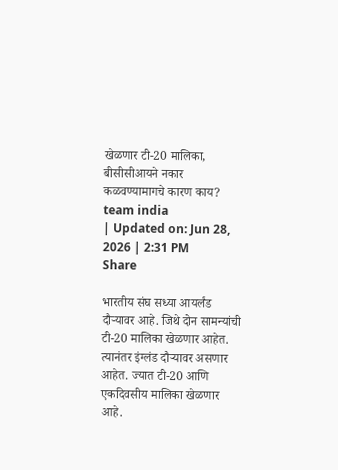खेळणार टी-20 मालिका, बीसीसीआयने नकार कळवण्यामागचे कारण काय?
team india
| Updated on: Jun 28, 2026 | 2:31 PM
Share

भारतीय संघ सध्या आयर्लंड दौऱ्यावर आहे. जिथे दोन सामन्यांची टी-20 मालिका खेळणार आहेत. त्यानंतर इंग्लंड दौऱ्यावर असणार आहेत. ज्यात टी-20 आणि एकदिवसीय मालिका खेळणार आहे.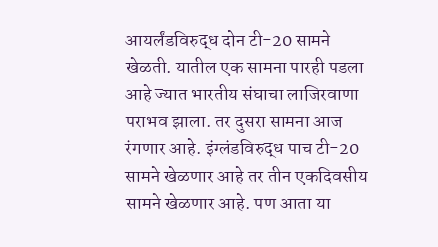आयर्लंडविरुद्ध दोन टी-20 सामने खेळती. यातील एक सामना पारही पडला आहे ज्यात भारतीय संघाचा लाजिरवाणा पराभव झाला. तर दुसरा सामना आज रंगणार आहे. इंग्लंडविरुद्ध पाच टी-20 सामने खेळणार आहे तर तीन एकदिवसीय सामने खेळणार आहे. पण आता या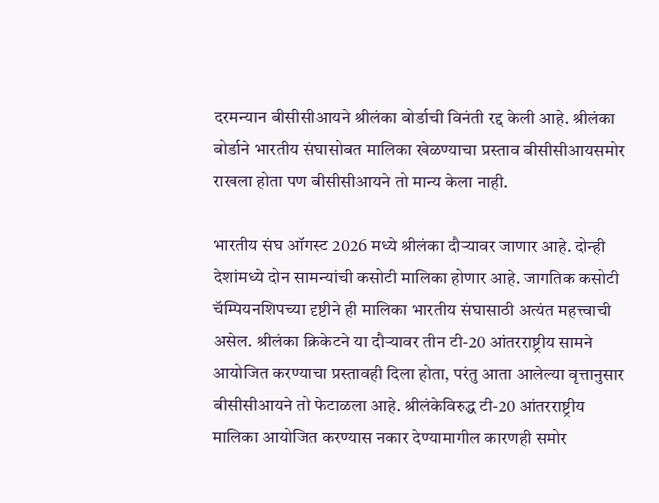दरमन्यान बीसीसीआयने श्रीलंका बोर्डाची विनंती रद्द केली आहे. श्रीलंका बोर्डाने भारतीय संघासोबत मालिका खेळण्याचा प्रस्ताव बीसीसीआयसमोर राखला होता पण बीसीसीआयने तो मान्य केला नाही.

भारतीय संघ ऑगस्ट 2026 मध्ये श्रीलंका दौऱ्यावर जाणार आहे. दोन्ही देशांमध्ये दोन सामन्यांची कसोटी मालिका होणार आहे. जागतिक कसोटी चॅम्पियनशिपच्या दृष्टीने ही मालिका भारतीय संघासाठी अत्यंत महत्त्वाची असेल. श्रीलंका क्रिकेटने या दौऱ्यावर तीन टी-20 आंतरराष्ट्रीय सामने आयोजित करण्याचा प्रस्तावही दिला होता, परंतु आता आलेल्या वृत्तानुसार बीसीसीआयने तो फेटाळला आहे. श्रीलंकेविरुद्ध टी-20 आंतरराष्ट्रीय मालिका आयोजित करण्यास नकार देण्यामागील कारणही समोर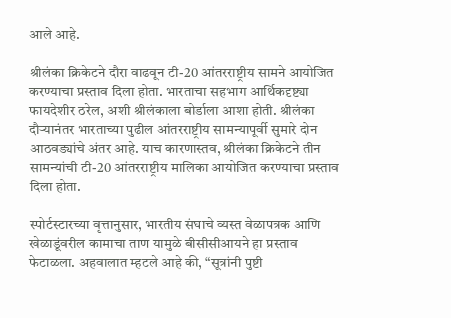आले आहे.

श्रीलंका क्रिकेटने दौरा वाढवून टी-20 आंतरराष्ट्रीय सामने आयोजित करण्याचा प्रस्ताव दिला होता. भारताचा सहभाग आर्थिकदृष्ट्या फायदेशीर ठरेल, अशी श्रीलंकाला बोर्डाला आशा होती. श्रीलंका दौऱ्यानंतर भारताच्या पुढील आंतरराष्ट्रीय सामन्यापूर्वी सुमारे दोन आठवड्यांचे अंतर आहे. याच कारणास्तव, श्रीलंका क्रिकेटने तीन सामन्यांची टी-20 आंतरराष्ट्रीय मालिका आयोजित करण्याचा प्रस्ताव दिला होता.

स्पोर्टस्टारच्या वृत्तानुसार, भारतीय संघाचे व्यस्त वेळापत्रक आणि खेळाडूंवरील कामाचा ताण यामुळे बीसीसीआयने हा प्रस्ताव फेटाळला. अहवालात म्हटले आहे की, “सूत्रांनी पुष्टी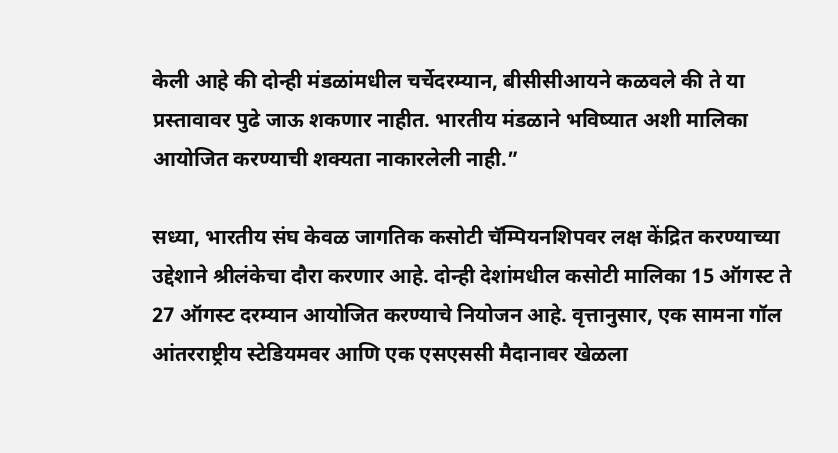केली आहे की दोन्ही मंडळांमधील चर्चेदरम्यान, बीसीसीआयने कळवले की ते या प्रस्तावावर पुढे जाऊ शकणार नाहीत. भारतीय मंडळाने भविष्यात अशी मालिका आयोजित करण्याची शक्यता नाकारलेली नाही.”

सध्या, भारतीय संघ केवळ जागतिक कसोटी चॅम्पियनशिपवर लक्ष केंद्रित करण्याच्या उद्देशाने श्रीलंकेचा दौरा करणार आहे. दोन्ही देशांमधील कसोटी मालिका 15 ऑगस्ट ते 27 ऑगस्ट दरम्यान आयोजित करण्याचे नियोजन आहे. वृत्तानुसार, एक सामना गॉल आंतरराष्ट्रीय स्टेडियमवर आणि एक एसएससी मैदानावर खेळला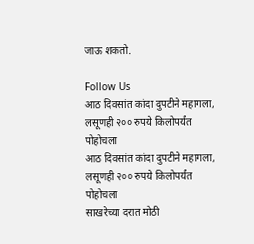जाऊ शकतो.

Follow Us
आठ दिवसांत कांदा दुपटीने महागला, लसूणही २०० रुपये किलोपर्यंत पोहोचला
आठ दिवसांत कांदा दुपटीने महागला, लसूणही २०० रुपये किलोपर्यंत पोहोचला
साखरेच्या दरात मोठी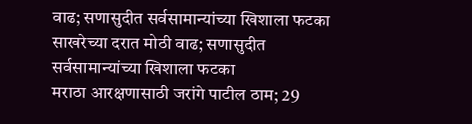वाढ; सणासुदीत सर्वसामान्यांच्या खिशाला फटका
साखरेच्या दरात मोठी वाढ; सणासुदीत सर्वसामान्यांच्या खिशाला फटका
मराठा आरक्षणासाठी जरांगे पाटील ठाम; 29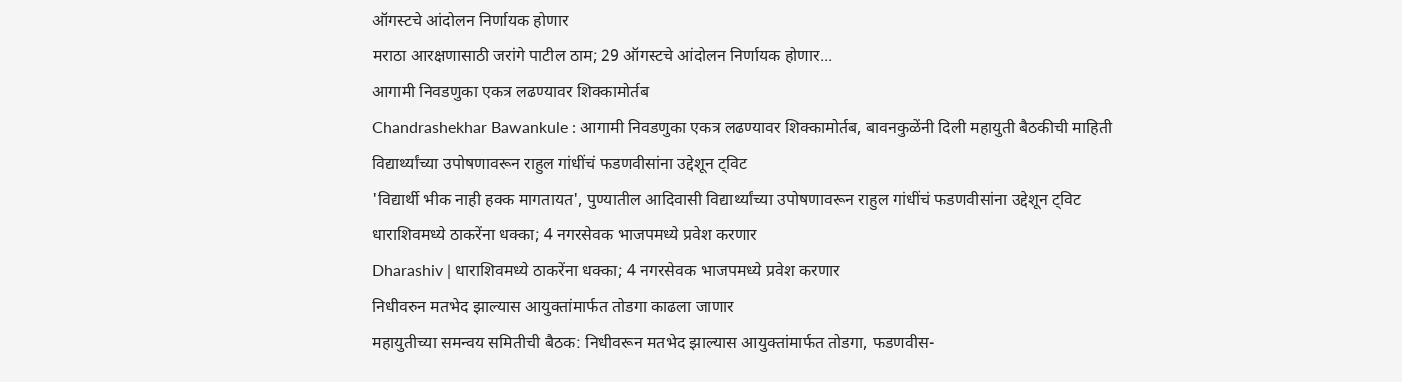ऑगस्टचे आंदोलन निर्णायक होणार
मराठा आरक्षणासाठी जरांगे पाटील ठाम; 29 ऑगस्टचे आंदोलन निर्णायक होणार...
आगामी निवडणुका एकत्र लढण्यावर शिक्कामोर्तब
Chandrashekhar Bawankule : आगामी निवडणुका एकत्र लढण्यावर शिक्कामोर्तब, बावनकुळेंनी दिली महायुती बैठकीची माहिती
विद्यार्थ्यांच्या उपोषणावरून राहुल गांधींचं फडणवीसांना उद्देशून ट्विट
'विद्यार्थी भीक नाही हक्क मागतायत', पुण्यातील आदिवासी विद्यार्थ्यांच्या उपोषणावरून राहुल गांधींचं फडणवीसांना उद्देशून ट्विट
धाराशिवमध्ये ठाकरेंना धक्का; 4 नगरसेवक भाजपमध्ये प्रवेश करणार
Dharashiv | धाराशिवमध्ये ठाकरेंना धक्का; 4 नगरसेवक भाजपमध्ये प्रवेश करणार
निधीवरुन मतभेद झाल्यास आयुक्तांमार्फत तोडगा काढला जाणार
महायुतीच्या समन्वय समितीची बैठक: निधीवरून मतभेद झाल्यास आयुक्तांमार्फत तोडगा, फडणवीस-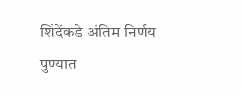शिंदेंकडे अंतिम निर्णय
पुण्यात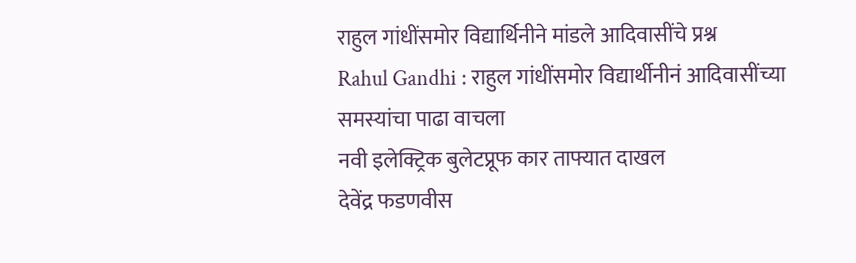राहुल गांधींसमोर विद्यार्थिनीने मांडले आदिवासींचे प्रश्न
Rahul Gandhi : राहुल गांधींसमोर विद्यार्थीनीनं आदिवासींच्या समस्यांचा पाढा वाचला
नवी इलेक्ट्रिक बुलेटप्रूफ कार ताफ्यात दाखल
देवेंद्र फडणवीस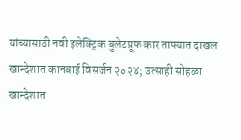यांच्यासाठी नवी इलेक्ट्रिक बुलेटप्रूफ कार ताफ्यात दाखल
खान्देशात कानबाई विसर्जन २०२४; उत्साही सोहळा
खान्देशात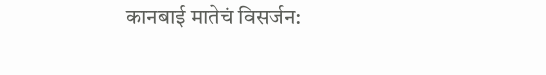कानबाई मातेचं विसर्जन: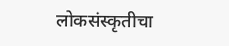लोकसंस्कृतीचा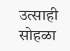उत्साही सोहळा